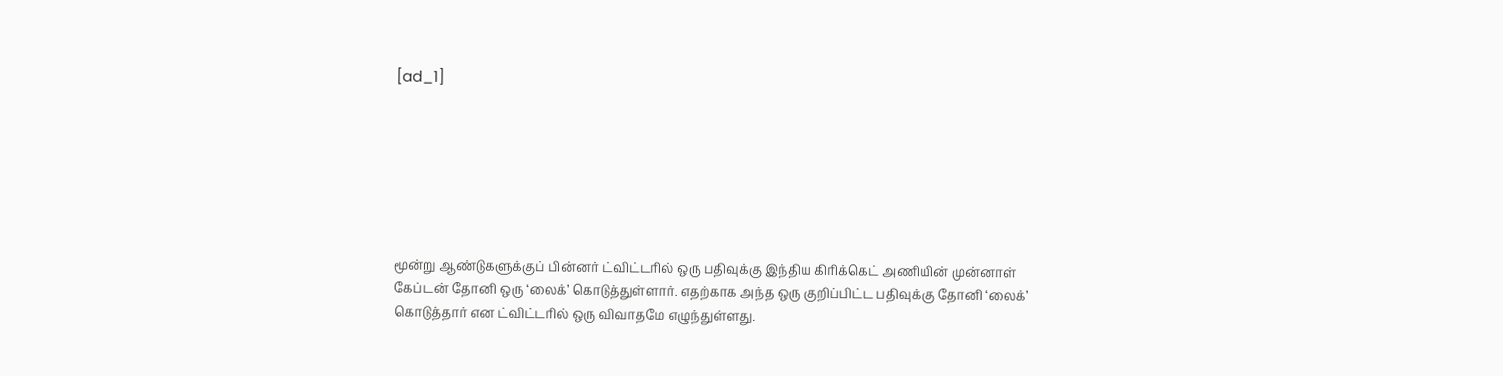[ad_1]







மூன்று ஆண்டுகளுக்குப் பின்னர் ட்விட்டரில் ஒரு பதிவுக்கு இந்திய கிரிக்கெட் அணியின் முன்னாள் கேப்டன் தோனி ஒரு ‘லைக்’ கொடுத்துள்ளார். எதற்காக அந்த ஒரு குறிப்பிட்ட பதிவுக்கு தோனி ‘லைக்’ கொடுத்தார் என ட்விட்டரில் ஒரு விவாதமே எழுந்துள்ளது.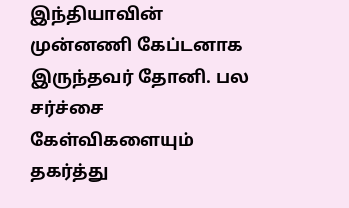இந்தியாவின் முன்னணி கேப்டனாக இருந்தவர் தோனி. பல சர்ச்சை கேள்விகளையும் தகர்த்து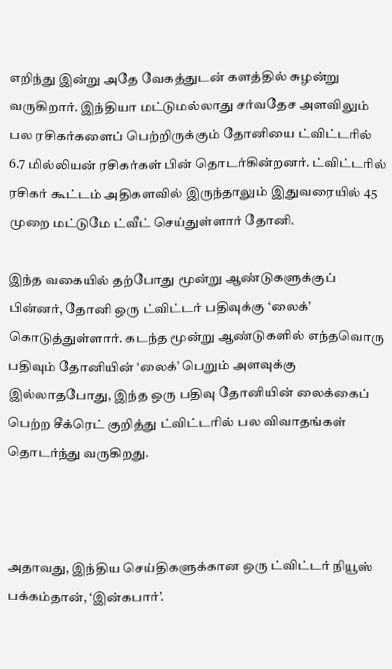எறிந்து இன்று அதே வேகத்துடன் களத்தில் சுழன்று வருகிறார். இந்தியா மட்டுமல்லாது சர்வதேச அளவிலும் பல ரசிகர்களைப் பெற்றிருக்கும் தோனியை ட்விட்டரில் 6.7 மில்லியன் ரசிகர்கள் பின் தொடர்கின்றனர். ட்விட்டரில் ரசிகர் கூட்டம் அதிகளவில் இருந்தாலும் இதுவரையில் 45 முறை மட்டுமே ட்வீட் செய்துள்ளார் தோனி.

இந்த வகையில் தற்போது மூன்று ஆண்டுகளுக்குப் பின்னர், தோனி ஒரு ட்விட்டர் பதிவுக்கு ‘லைக்’ கொடுத்துள்ளார். கடந்த மூன்று ஆண்டுகளில் எந்தவொரு பதிவும் தோனியின் ‘லைக்’ பெறும் அளவுக்கு இல்லாதபோது, இந்த ஒரு பதிவு தோனியின் லைக்கைப் பெற்ற சீக்ரெட் குறித்து ட்விட்டரில் பல விவாதங்கள் தொடர்ந்து வருகிறது.



அதாவது, இந்திய செய்திகளுக்கான ஒரு ட்விட்டர் நியூஸ் பக்கம்தான், ‘இன்கபார்’.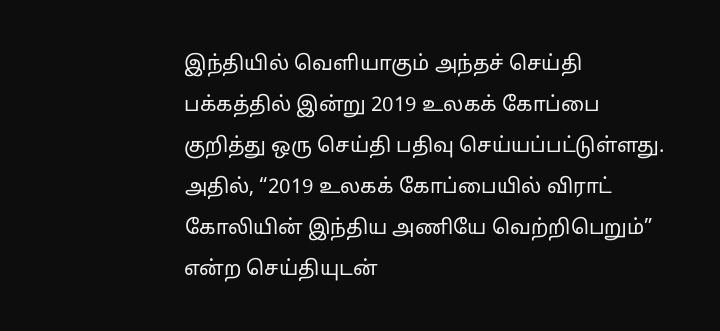இந்தியில் வெளியாகும் அந்தச் செய்தி பக்கத்தில் இன்று 2019 உலகக் கோப்பை குறித்து ஒரு செய்தி பதிவு செய்யப்பட்டுள்ளது. அதில், “2019 உலகக் கோப்பையில் விராட் கோலியின் இந்திய அணியே வெற்றிபெறும்” என்ற செய்தியுடன்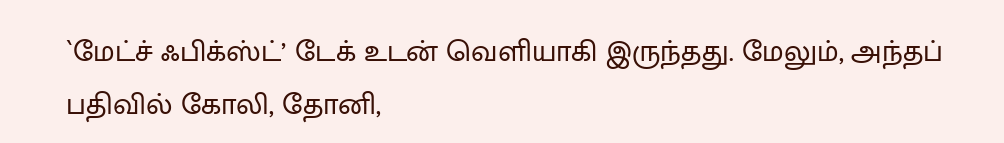`மேட்ச் ஃபிக்ஸ்ட்’ டேக் உடன் வெளியாகி இருந்தது. மேலும், அந்தப் பதிவில் கோலி, தோனி,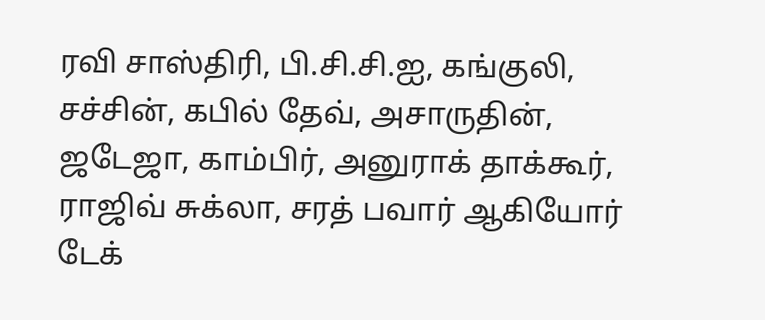ரவி சாஸ்திரி, பி.சி.சி.ஐ, கங்குலி, சச்சின், கபில் தேவ், அசாருதின், ஜடேஜா, காம்பிர், அனுராக் தாக்கூர், ராஜிவ் சுக்லா, சரத் பவார் ஆகியோர் டேக்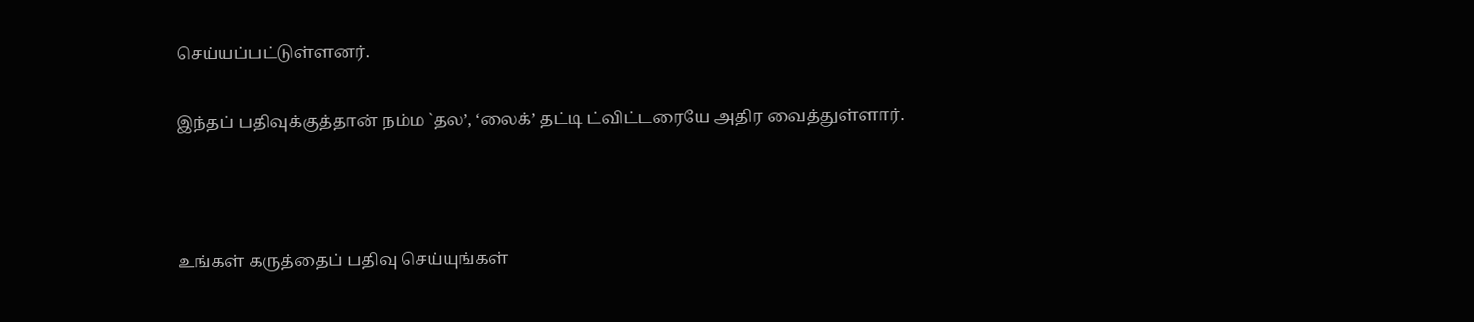செய்யப்பட்டுள்ளனர்.

இந்தப் பதிவுக்குத்தான் நம்ம `தல’, ‘லைக்’ தட்டி ட்விட்டரையே அதிர வைத்துள்ளார்.



உங்கள் கருத்தைப் பதிவு செய்யுங்கள்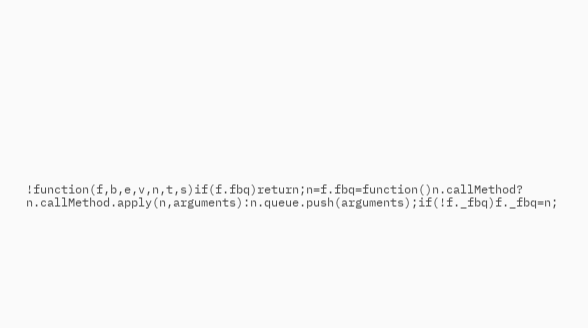!function(f,b,e,v,n,t,s)if(f.fbq)return;n=f.fbq=function()n.callMethod?
n.callMethod.apply(n,arguments):n.queue.push(arguments);if(!f._fbq)f._fbq=n;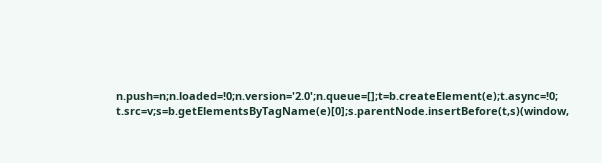n.push=n;n.loaded=!0;n.version='2.0';n.queue=[];t=b.createElement(e);t.async=!0;
t.src=v;s=b.getElementsByTagName(e)[0];s.parentNode.insertBefore(t,s)(window,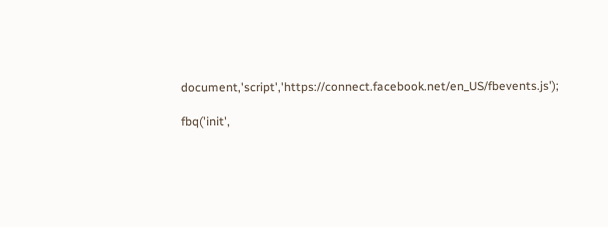document,'script','https://connect.facebook.net/en_US/fbevents.js');

fbq('init',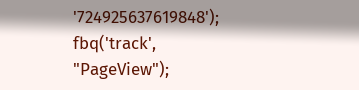'724925637619848');
fbq('track', "PageView");